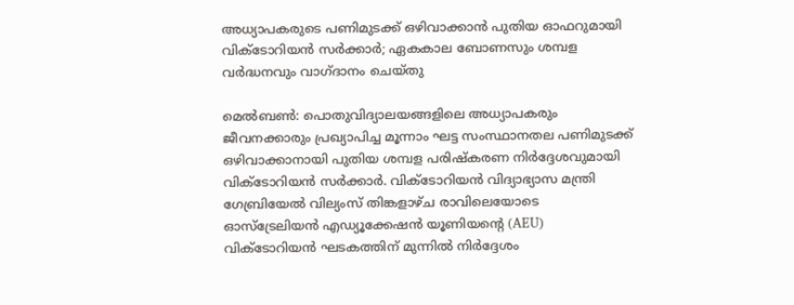അധ്യാപകരുടെ പണിമുടക്ക് ഒഴിവാക്കാൻ പുതിയ ഓഫറുമായി വിക്ടോറിയൻ സർക്കാർ; ഏകകാല ബോണസും ശമ്പള വർദ്ധനവും വാഗ്ദാനം ചെയ്തു

മെൽബൺ: പൊതുവിദ്യാലയങ്ങളിലെ അധ്യാപകരും ജീവനക്കാരും പ്രഖ്യാപിച്ച മൂന്നാം ഘട്ട സംസ്ഥാനതല പണിമുടക്ക് ഒഴിവാക്കാനായി പുതിയ ശമ്പള പരിഷ്കരണ നിർദ്ദേശവുമായി വിക്ടോറിയൻ സർക്കാർ. വിക്ടോറിയൻ വിദ്യാഭ്യാസ മന്ത്രി ഗേബ്രിയേൽ വില്യംസ് തിങ്കളാഴ്ച രാവിലെയോടെ ഓസ്‌ട്രേലിയൻ എഡ്യൂക്കേഷൻ യൂണിയന്റെ (AEU) വിക്ടോറിയൻ ഘടകത്തിന് മുന്നിൽ നിർദ്ദേശം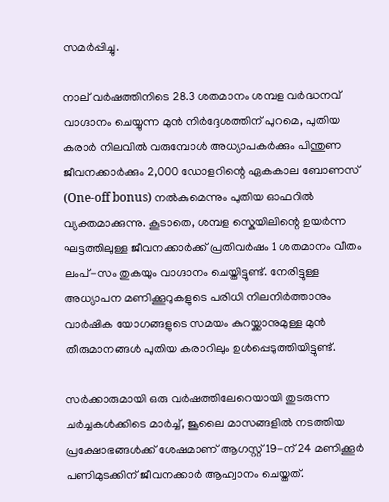സമർപ്പിച്ചു.

നാല് വർഷത്തിനിടെ 28.3 ശതമാനം ശമ്പള വർദ്ധനവ് വാഗ്ദാനം ചെയ്യുന്ന മുൻ നിർദ്ദേശത്തിന് പുറമെ, പുതിയ കരാർ നിലവിൽ വരുമ്പോൾ അധ്യാപകർക്കും പിന്തുണ ജീവനക്കാർക്കും 2,000 ഡോളറിന്റെ ഏകകാല ബോണസ് (One-off bonus) നൽകുമെന്നും പുതിയ ഓഫറിൽ വ്യക്തമാക്കുന്നു. കൂടാതെ, ശമ്പള സ്കെയിലിന്റെ ഉയർന്ന ഘട്ടത്തിലുള്ള ജീവനക്കാർക്ക് പ്രതിവർഷം 1 ശതമാനം വീതം ലംപ്-സം തുകയും വാഗ്ദാനം ചെയ്തിട്ടുണ്ട്. നേരിട്ടുള്ള അധ്യാപന മണിക്കൂറുകളുടെ പരിധി നിലനിർത്താനും വാർഷിക യോഗങ്ങളുടെ സമയം കുറയ്ക്കാനുമുള്ള മുൻ തീരുമാനങ്ങൾ പുതിയ കരാറിലും ഉൾപ്പെടുത്തിയിട്ടുണ്ട്.

സർക്കാരുമായി ഒരു വർഷത്തിലേറെയായി തുടരുന്ന ചർച്ചകൾക്കിടെ മാർച്ച്, ജൂലൈ മാസങ്ങളിൽ നടത്തിയ പ്രക്ഷോഭങ്ങൾക്ക് ശേഷമാണ് ആഗസ്റ്റ് 19-ന് 24 മണിക്കൂർ പണിമുടക്കിന് ജീവനക്കാർ ആഹ്വാനം ചെയ്തത്.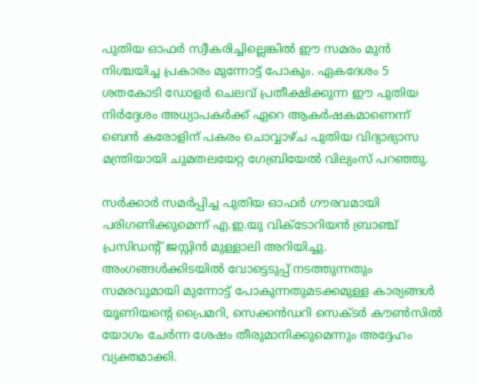പുതിയ ഓഫർ സ്വീകരിച്ചില്ലെങ്കിൽ ഈ സമരം മുൻ നിശ്ചയിച്ച പ്രകാരം മുന്നോട്ട് പോകും. ഏകദേശം 5 ശതകോടി ഡോളർ ചെലവ് പ്രതീക്ഷിക്കുന്ന ഈ പുതിയ നിർദ്ദേശം അധ്യാപകർക്ക് ഏറെ ആകർഷകമാണെന്ന് ബെൻ കരോളിന് പകരം ചൊവ്വാഴ്ച പുതിയ വിദ്യാഭ്യാസ മന്ത്രിയായി ചുമതലയേറ്റ ഗേബ്രിയേൽ വില്യംസ് പറഞ്ഞു.

സർക്കാർ സമർപ്പിച്ച പുതിയ ഓഫർ ഗൗരവമായി പരിഗണിക്കുമെന്ന് എ.ഇ.യു വിക്ടോറിയൻ ബ്രാഞ്ച് പ്രസിഡന്റ് ജസ്റ്റിൻ മുള്ളാലി അറിയിച്ചു. അംഗങ്ങൾക്കിടയിൽ വോട്ടെടുപ്പ് നടത്തുന്നതും സമരവുമായി മുന്നോട്ട് പോകുന്നതുമടക്കമുള്ള കാര്യങ്ങൾ യൂണിയന്റെ പ്രൈമറി, സെക്കൻഡറി സെക്ടർ കൗൺസിൽ യോഗം ചേർന്ന ശേഷം തീരുമാനിക്കുമെന്നും അദ്ദേഹം വ്യക്തമാക്കി.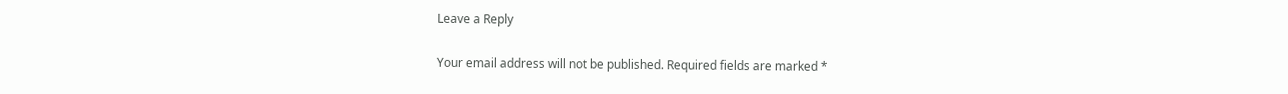Leave a Reply

Your email address will not be published. Required fields are marked *